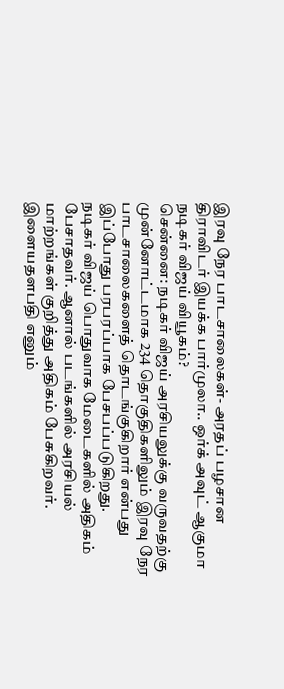இரவு நேர பாடசாலைகள்- அரதப் பழசான திராவிடர் இயக்க பார்முலா.. ஒர்க் அவுட் ஆகுமா நடிகர் விஜய் வியூகம்?
சென்னை: நடிகர் விஜய் அரசியலுக்கு வருவதற்கு முன்னோட்டமாக 234 தொகுதிகளிலும் இரவு நேர பாடசாலைகளைத் தொடங்குகிறார் என்பது இப்போது பரபரப்பாக பேசபப்படுகிறது.
நடிகர் விஜய் பொதுவாக மேடைகளில் அதிகம் பேசாதவர். ஆனால் படங்களில் அரசியல் மாற்றங்கள் குறித்து அதிகம் பேசுகிறவர். இளையதளபதி எனும்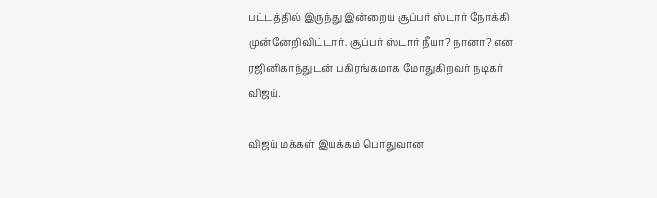பட்டத்தில் இருந்து இன்றைய சூப்பர் ஸ்டார் நோக்கி முன்னேறிவிட்டார். சூப்பர் ஸ்டார் நீயா? நானா? என ரஜினிகாந்துடன் பகிரங்கமாக மோதுகிறவர் நடிகர் விஜய்.

விஜய் மக்கள் இயக்கம் பொதுவான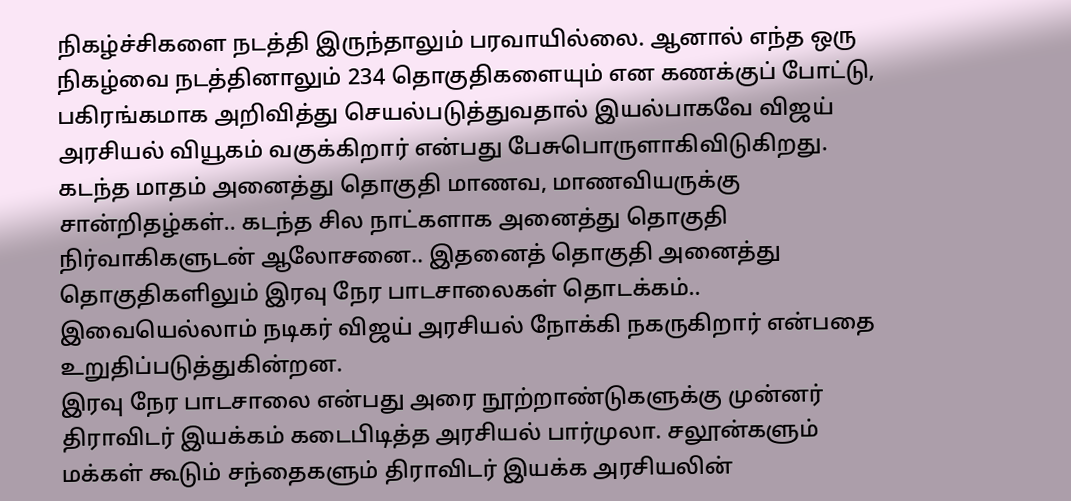நிகழ்ச்சிகளை நடத்தி இருந்தாலும் பரவாயில்லை. ஆனால் எந்த ஒரு நிகழ்வை நடத்தினாலும் 234 தொகுதிகளையும் என கணக்குப் போட்டு, பகிரங்கமாக அறிவித்து செயல்படுத்துவதால் இயல்பாகவே விஜய் அரசியல் வியூகம் வகுக்கிறார் என்பது பேசுபொருளாகிவிடுகிறது. கடந்த மாதம் அனைத்து தொகுதி மாணவ, மாணவியருக்கு சான்றிதழ்கள்.. கடந்த சில நாட்களாக அனைத்து தொகுதி நிர்வாகிகளுடன் ஆலோசனை.. இதனைத் தொகுதி அனைத்து தொகுதிகளிலும் இரவு நேர பாடசாலைகள் தொடக்கம்.. இவையெல்லாம் நடிகர் விஜய் அரசியல் நோக்கி நகருகிறார் என்பதை உறுதிப்படுத்துகின்றன.
இரவு நேர பாடசாலை என்பது அரை நூற்றாண்டுகளுக்கு முன்னர் திராவிடர் இயக்கம் கடைபிடித்த அரசியல் பார்முலா. சலூன்களும் மக்கள் கூடும் சந்தைகளும் திராவிடர் இயக்க அரசியலின்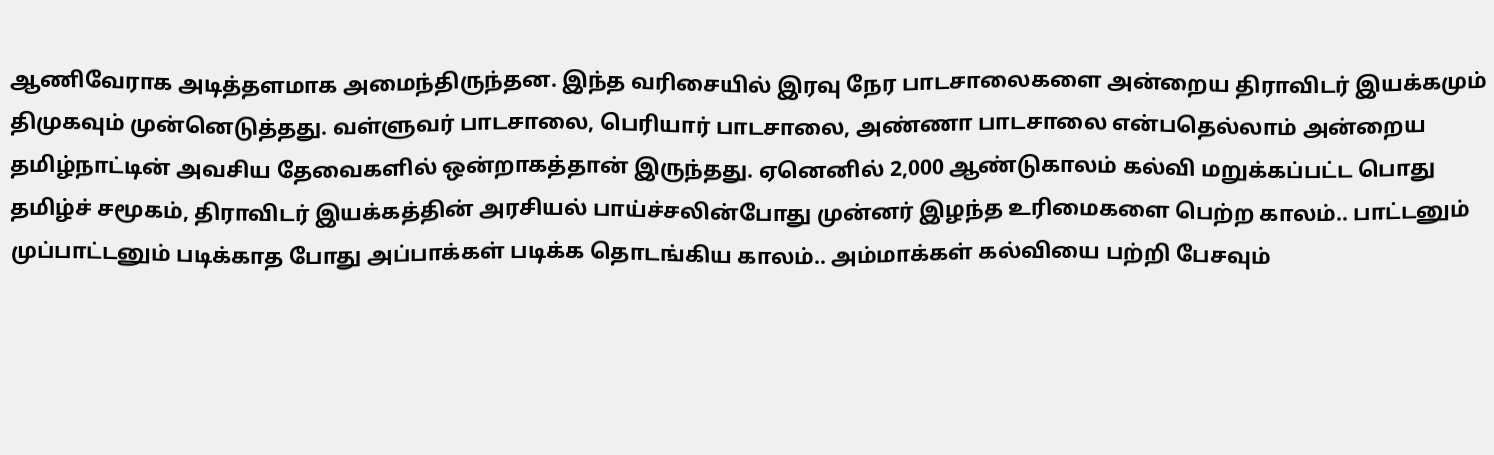ஆணிவேராக அடித்தளமாக அமைந்திருந்தன. இந்த வரிசையில் இரவு நேர பாடசாலைகளை அன்றைய திராவிடர் இயக்கமும் திமுகவும் முன்னெடுத்தது. வள்ளுவர் பாடசாலை, பெரியார் பாடசாலை, அண்ணா பாடசாலை என்பதெல்லாம் அன்றைய தமிழ்நாட்டின் அவசிய தேவைகளில் ஒன்றாகத்தான் இருந்தது. ஏனெனில் 2,000 ஆண்டுகாலம் கல்வி மறுக்கப்பட்ட பொது தமிழ்ச் சமூகம், திராவிடர் இயக்கத்தின் அரசியல் பாய்ச்சலின்போது முன்னர் இழந்த உரிமைகளை பெற்ற காலம்.. பாட்டனும் முப்பாட்டனும் படிக்காத போது அப்பாக்கள் படிக்க தொடங்கிய காலம்.. அம்மாக்கள் கல்வியை பற்றி பேசவும்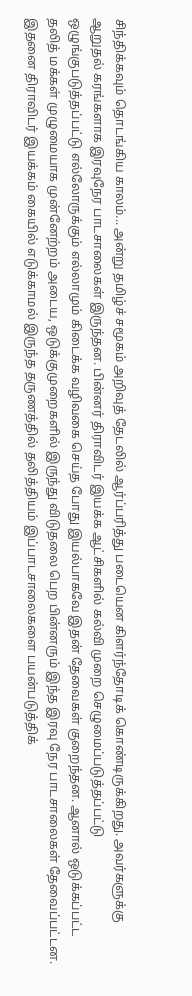சிந்திக்கவும் தொடங்கிய காலம்... அன்று தமிழ்ச் சமூகம் அறிவுத் தேடலில் ஆர்ப்பரித்து படையென கிளர்ந்தோடிக் கொண்டிருக்கிறது. அவர்களுக்கு ஆறுதல் கரங்களாக இரவுநேர பாடசாலைகள் இருந்தன. பின்னர் திராவிடர் இயக்க ஆட்சிகளில் கல்வி முறை செழுமைப்படுத்தப்பட்டு ஒழுங்குபடுத்தப்பட்டு எல்லோருக்கும் எல்லாமும் கிடைக்க வழிவகை செய்த போது இயல்பாகவே இதன் தேவைகள் குறைந்தன. ஆனால் ஒடுக்கப்பட்ட தலித் மக்கள் முழுமையாக முன்னேற்றம் அடைய, ஒடுக்குமுறைகளில் இருந்து விடுதலை பெற பின்னரும் இந்த இரவு நேர பாடசாலைகள் தேவைப்பட்டன. இதனை திராவிடர் இயக்கம் கையில் எடுக்காமல் இருந்த தருணத்தில் தலித்தியம் இப்பாடசாலைகளை பயன்படுத்திக்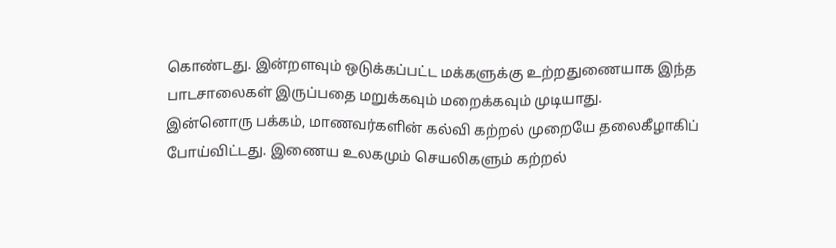கொண்டது. இன்றளவும் ஒடுக்கப்பட்ட மக்களுக்கு உற்றதுணையாக இந்த பாடசாலைகள் இருப்பதை மறுக்கவும் மறைக்கவும் முடியாது.
இன்னொரு பக்கம், மாணவர்களின் கல்வி கற்றல் முறையே தலைகீழாகிப் போய்விட்டது. இணைய உலகமும் செயலிகளும் கற்றல்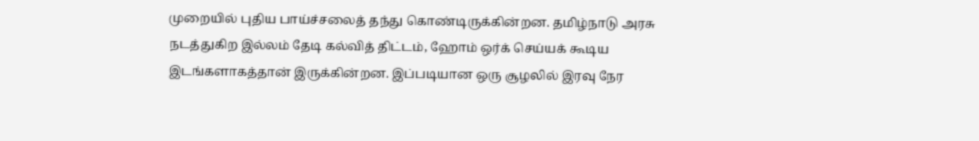முறையில் புதிய பாய்ச்சலைத் தந்து கொண்டிருக்கின்றன. தமிழ்நாடு அரசு நடத்துகிற இல்லம் தேடி கல்வித் திட்டம், ஹோம் ஒர்க் செய்யக் கூடிய இடங்களாகத்தான் இருக்கின்றன. இப்படியான ஒரு சூழலில் இரவு நேர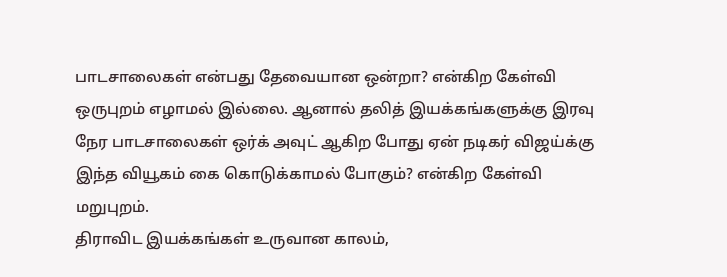பாடசாலைகள் என்பது தேவையான ஒன்றா? என்கிற கேள்வி ஒருபுறம் எழாமல் இல்லை. ஆனால் தலித் இயக்கங்களுக்கு இரவு நேர பாடசாலைகள் ஒர்க் அவுட் ஆகிற போது ஏன் நடிகர் விஜய்க்கு இந்த வியூகம் கை கொடுக்காமல் போகும்? என்கிற கேள்வி மறுபுறம்.
திராவிட இயக்கங்கள் உருவான காலம்,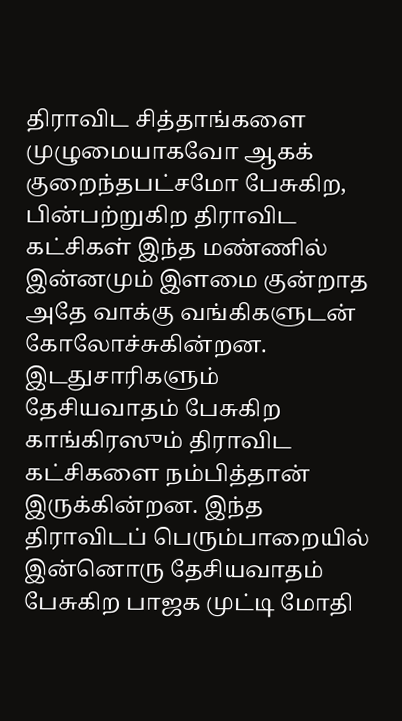திராவிட சித்தாங்களை முழுமையாகவோ ஆகக் குறைந்தபட்சமோ பேசுகிற, பின்பற்றுகிற திராவிட கட்சிகள் இந்த மண்ணில் இன்னமும் இளமை குன்றாத அதே வாக்கு வங்கிகளுடன் கோலோச்சுகின்றன. இடதுசாரிகளும் தேசியவாதம் பேசுகிற காங்கிரஸும் திராவிட கட்சிகளை நம்பித்தான் இருக்கின்றன. இந்த திராவிடப் பெரும்பாறையில் இன்னொரு தேசியவாதம் பேசுகிற பாஜக முட்டி மோதி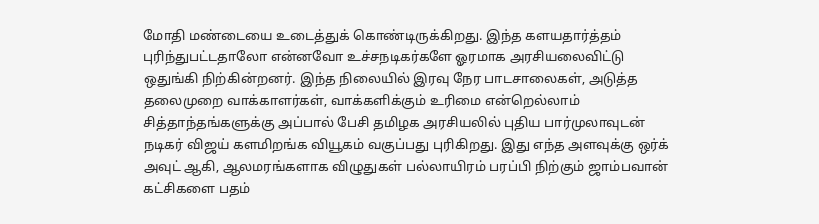மோதி மண்டையை உடைத்துக் கொண்டிருக்கிறது. இந்த களயதார்த்தம் புரிந்துபட்டதாலோ என்னவோ உச்சநடிகர்களே ஓரமாக அரசியலைவிட்டு ஒதுங்கி நிற்கின்றனர். இந்த நிலையில் இரவு நேர பாடசாலைகள், அடுத்த தலைமுறை வாக்காளர்கள், வாக்களிக்கும் உரிமை என்றெல்லாம் சித்தாந்தங்களுக்கு அப்பால் பேசி தமிழக அரசியலில் புதிய பார்முலாவுடன் நடிகர் விஜய் களமிறங்க வியூகம் வகுப்பது புரிகிறது. இது எந்த அளவுக்கு ஒர்க் அவுட் ஆகி, ஆலமரங்களாக விழுதுகள் பல்லாயிரம் பரப்பி நிற்கும் ஜாம்பவான் கட்சிகளை பதம்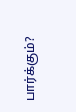பார்க்கும்?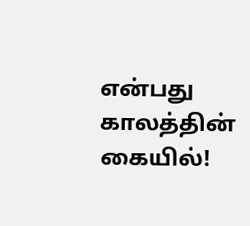என்பது காலத்தின் கையில்!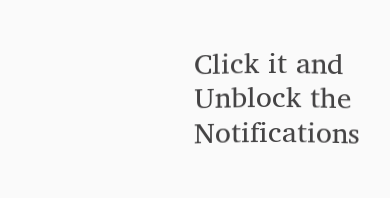Click it and Unblock the Notifications